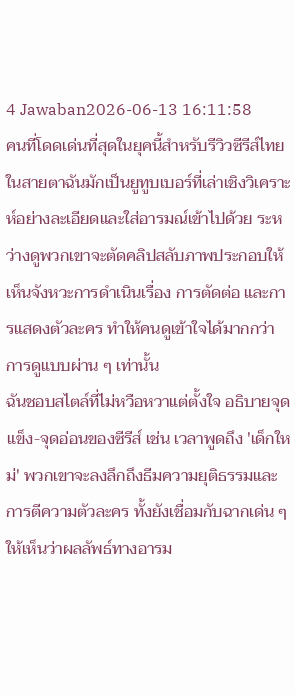4 Jawaban2026-06-13 16:11:58
คนที่โดดเด่นที่สุดในยุคนี้สำหรับรีวิวซีรีส์ไทยในสายตาฉันมักเป็นยูทูบเบอร์ที่เล่าเชิงวิเคราะห์อย่างละเอียดและใส่อารมณ์เข้าไปด้วย ระหว่างดูพวกเขาจะตัดคลิปสลับภาพประกอบให้เห็นจังหวะการดำเนินเรื่อง การตัดต่อ และการแสดงตัวละคร ทำให้คนดูเข้าใจได้มากกว่าการดูแบบผ่าน ๆ เท่านั้น
ฉันชอบสไตล์ที่ไม่หวือหวาแต่ตั้งใจ อธิบายจุดแข็ง-จุดอ่อนของซีรีส์ เช่น เวลาพูดถึง 'เด็กใหม่' พวกเขาจะลงลึกถึงธีมความยุติธรรมและการตีความตัวละคร ทั้งยังเชื่อมกับฉากเด่น ๆ ให้เห็นว่าผลลัพธ์ทางอารม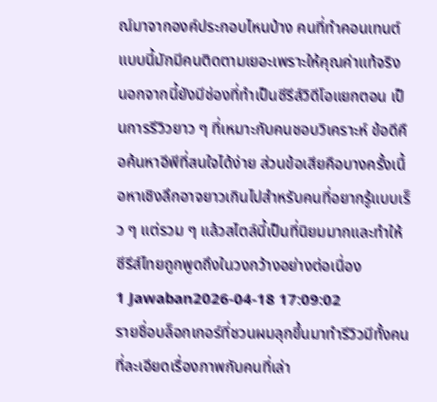ณ์มาจากองค์ประกอบไหนบ้าง คนที่ทำคอนเทนต์แบบนี้มักมีคนติดตามเยอะเพราะให้คุณค่าแท้จริง นอกจากนี้ยังมีช่องที่ทำเป็นซีรีส์วิดีโอแยกตอน เป็นการรีวิวยาว ๆ ที่เหมาะกับคนชอบวิเคราะห์ ข้อดีคือค้นหาอีพีที่สนใจได้ง่าย ส่วนข้อเสียคือบางครั้งเนื้อหาเชิงลึกอาจยาวเกินไปสำหรับคนที่อยากรู้แบบเร็ว ๆ แต่รวม ๆ แล้วสไตล์นี้เป็นที่นิยมมากและทำให้ซีรีส์ไทยถูกพูดถึงในวงกว้างอย่างต่อเนื่อง
1 Jawaban2026-04-18 17:09:02
รายชื่อบล็อกเกอร์ที่ชวนผมลุกขึ้นมาทำรีวิวมีทั้งคนที่ละเอียดเรื่องภาพกับคนที่เล่า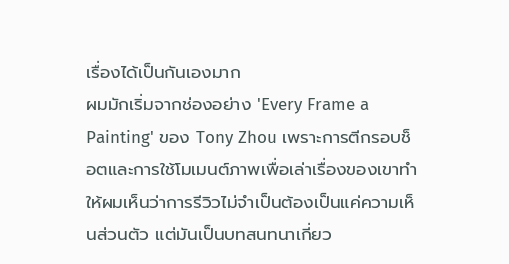เรื่องได้เป็นกันเองมาก
ผมมักเริ่มจากช่องอย่าง 'Every Frame a Painting' ของ Tony Zhou เพราะการตีกรอบช็อตและการใช้โมเมนต์ภาพเพื่อเล่าเรื่องของเขาทำให้ผมเห็นว่าการรีวิวไม่จำเป็นต้องเป็นแค่ความเห็นส่วนตัว แต่มันเป็นบทสนทนาเกี่ยว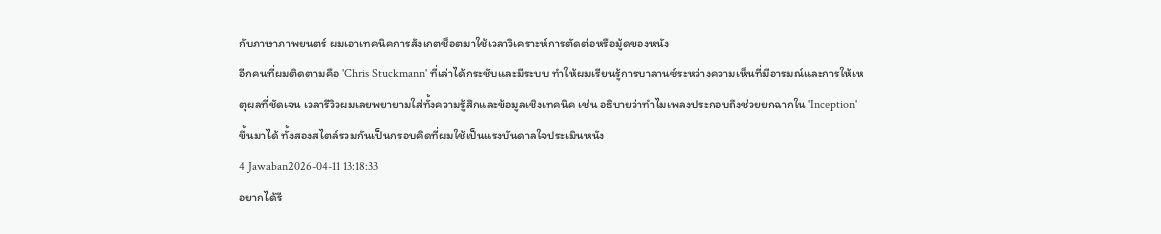กับภาษาภาพยนตร์ ผมเอาเทคนิคการสังเกตช็อตมาใช้เวลาวิเคราะห์การตัดต่อหรือมู้ดของหนัง
อีกคนที่ผมติดตามคือ 'Chris Stuckmann' ที่เล่าได้กระชับและมีระบบ ทำให้ผมเรียนรู้การบาลานซ์ระหว่างความเห็นที่มีอารมณ์และการให้เหตุผลที่ชัดเจน เวลารีวิวผมเลยพยายามใส่ทั้งความรู้สึกและข้อมูลเชิงเทคนิค เช่น อธิบายว่าทำไมเพลงประกอบถึงช่วยยกฉากใน 'Inception' ขึ้นมาได้ ทั้งสองสไตล์รวมกันเป็นกรอบคิดที่ผมใช้เป็นแรงบันดาลใจประเมินหนัง
4 Jawaban2026-04-11 13:18:33
อยากได้รี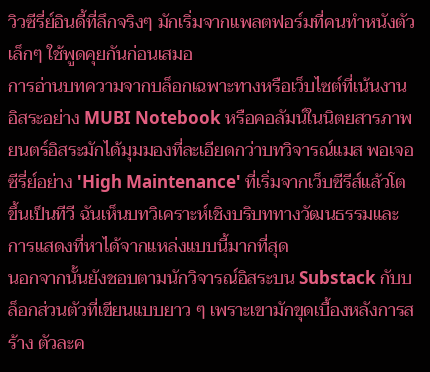วิวซีรี่ย์อินดี้ที่ลึกจริงๆ มักเริ่มจากแพลตฟอร์มที่คนทำหนังตัวเล็กๆ ใช้พูดคุยกันก่อนเสมอ
การอ่านบทความจากบล็อกเฉพาะทางหรือเว็บไซต์ที่เน้นงานอิสระอย่าง MUBI Notebook หรือคอลัมน์ในนิตยสารภาพยนตร์อิสระมักได้มุมมองที่ละเอียดกว่าบทวิจารณ์แมส พอเจอซีรี่ย์อย่าง 'High Maintenance' ที่เริ่มจากเว็บซีรีส์แล้วโตขึ้นเป็นทีวี ฉันเห็นบทวิเคราะห์เชิงบริบททางวัฒนธรรมและการแสดงที่หาได้จากแหล่งแบบนี้มากที่สุด
นอกจากนั้นยังชอบตามนักวิจารณ์อิสระบน Substack กับบล็อกส่วนตัวที่เขียนแบบยาว ๆ เพราะเขามักขุดเบื้องหลังการสร้าง ตัวละค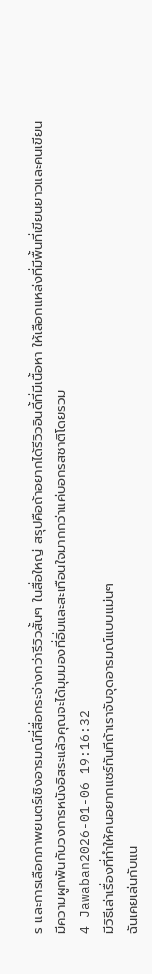ร และการเลือกภาพยนตร์เชิงอารมณ์ที่สื่อกระจ่างกว่ารีวิวสั้นๆ ในสื่อใหญ่ สรุปคือถ้าอยากได้รีวิวอินดี้ที่มีเนื้อหา ให้เลือกแหล่งที่มีพื้นที่เขียนยาวและคนเขียนมีความผูกพันกับวงการหนังอิสระแล้วคุณจะได้มุมมองที่อิ่มและสะเทือนใจมากกว่าแค่บอกรสชาติโดยรวม
4 Jawaban2026-01-06 19:16:32
มีวิธีเล่าเรื่องที่ทำให้คนอยากแชร์ทันทีถ้าเราจับจุดอารมณ์แบบแม่นๆ
ฉันเคยเล่นกับแน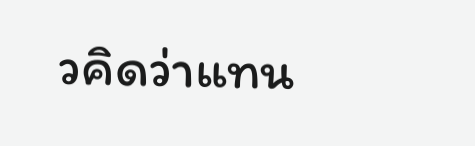วคิดว่าแทน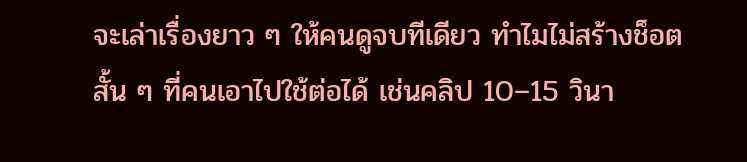จะเล่าเรื่องยาว ๆ ให้คนดูจบทีเดียว ทำไมไม่สร้างช็อตสั้น ๆ ที่คนเอาไปใช้ต่อได้ เช่นคลิป 10–15 วินา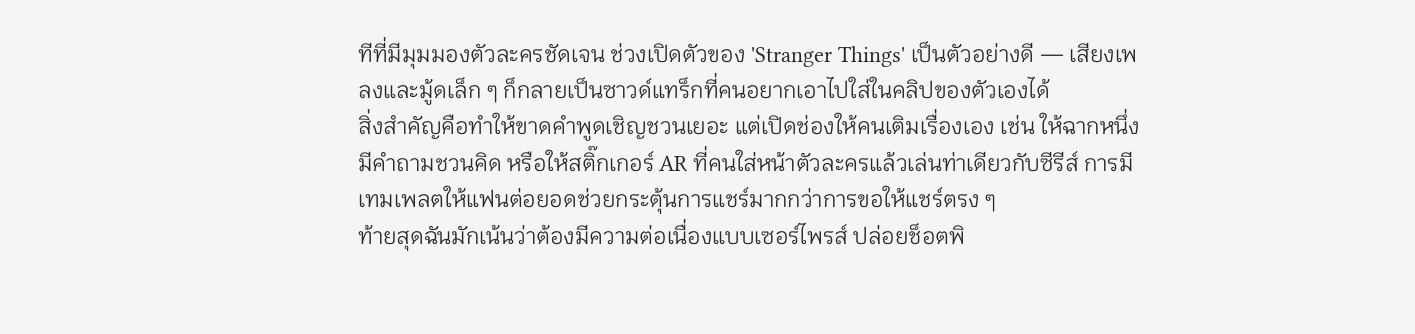ทีที่มีมุมมองตัวละครชัดเจน ช่วงเปิดตัวของ 'Stranger Things' เป็นตัวอย่างดี — เสียงเพลงและมู้ดเล็ก ๆ ก็กลายเป็นซาวด์แทร็กที่คนอยากเอาไปใส่ในคลิปของตัวเองได้
สิ่งสำคัญคือทำให้ขาดคำพูดเชิญชวนเยอะ แต่เปิดช่องให้คนเติมเรื่องเอง เช่น ให้ฉากหนึ่งมีคำถามชวนคิด หรือให้สติ๊กเกอร์ AR ที่คนใส่หน้าตัวละครแล้วเล่นท่าเดียวกับซีรีส์ การมีเทมเพลตให้แฟนต่อยอดช่วยกระตุ้นการแชร์มากกว่าการขอให้แชร์ตรง ๆ
ท้ายสุดฉันมักเน้นว่าต้องมีความต่อเนื่องแบบเซอร์ไพรส์ ปล่อยช็อตพิ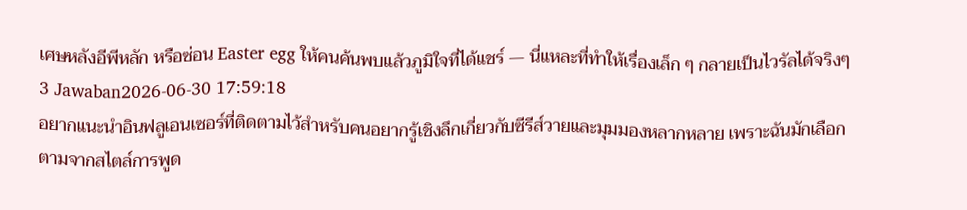เศษหลังอีพีหลัก หรือซ่อน Easter egg ให้คนค้นพบแล้วภูมิใจที่ได้แชร์ — นี่แหละที่ทำให้เรื่องเล็ก ๆ กลายเป็นไวรัลได้จริงๆ
3 Jawaban2026-06-30 17:59:18
อยากแนะนำอินฟลูเอนเซอร์ที่ติดตามไว้สำหรับคนอยากรู้เชิงลึกเกี่ยวกับซีรีส์วายและมุมมองหลากหลาย เพราะฉันมักเลือกตามจากสไตล์การพูด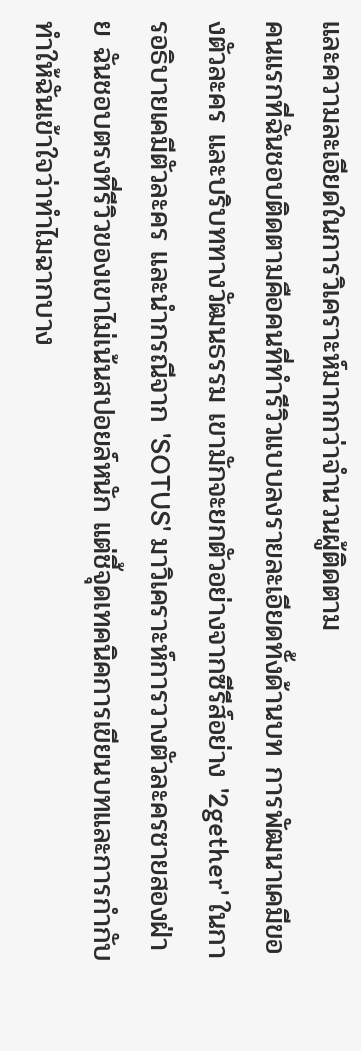และความละเอียดในการวิเคราะห์มากกว่าจำนวนผู้ติดตาม
คนแรกที่ฉันชอบติดตามคือคนที่ทำรีวิวแบบลงรายละเอียดทั้งด้านบท การพัฒนาเคมีของตัวละคร และบริบททางวัฒนธรรม เขามักจะยกตัวอย่างจากซีรีส์อย่าง '2gether' ในการอธิบายเคมีตัวละคร และนำกรณีจาก 'SOTUS' มาวิเคราะห์การวางตัวละครชายสองฝ่าย ฉันชอบตรงที่รีวิวของเขาไม่เน้นสปอยล์หนัก แต่ชี้จุดเทคนิคการเขียนบทและการกำกับ ทำให้ฉันเข้าใจว่าทำไมฉากบาง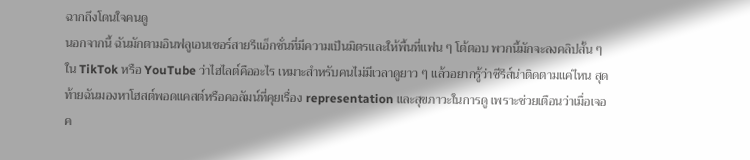ฉากถึงโดนใจคนดู
นอกจากนี้ ฉันมักตามอินฟลูเอนเซอร์สายรีแอ็กชั่นที่มีความเป็นมิตรและให้พื้นที่แฟน ๆ โต้ตอบ พวกนี้มักจะลงคลิปสั้น ๆ ใน TikTok หรือ YouTube ว่าไฮไลต์คืออะไร เหมาะสำหรับคนไม่มีเวลาดูยาว ๆ แล้วอยากรู้ว่าซีรีส์น่าติดตามแค่ไหน สุดท้ายฉันมองหาโฮสต์พอดแคสต์หรือคอลัมน์ที่คุยเรื่อง representation และสุขภาวะในการดู เพราะช่วยเตือนว่าเมื่อเจอค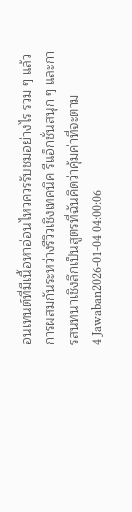อนเทนต์ที่มีเนื้อหาอ่อนไหวควรรับชมอย่างไร รวม ๆ แล้ว การผสมกันระหว่างรีวิวเชิงเทคนิค รีแอ็กชั่นสนุก ๆ และการสนทนาเชิงลึกเป็นสูตรที่ฉันคิดว่าคุ้มค่าที่จะตาม
4 Jawaban2026-01-04 04:00:06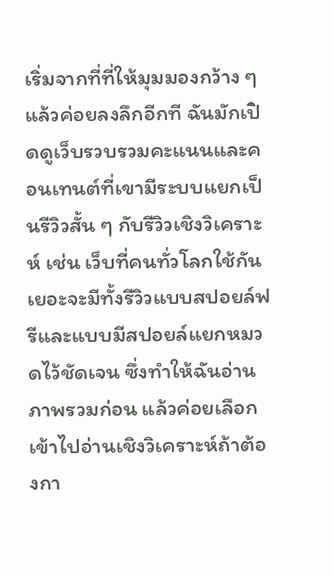เริ่มจากที่ที่ให้มุมมองกว้าง ๆ แล้วค่อยลงลึกอีกที ฉันมักเปิดดูเว็บรวบรวมคะแนนและคอนเทนต์ที่เขามีระบบแยกเป็นรีวิวสั้น ๆ กับรีวิวเชิงวิเคราะห์ เช่น เว็บที่คนทั่วโลกใช้กันเยอะจะมีทั้งรีวิวแบบสปอยล์ฟรีและแบบมีสปอยล์แยกหมวดไว้ชัดเจน ซึ่งทำให้ฉันอ่านภาพรวมก่อน แล้วค่อยเลือกเข้าไปอ่านเชิงวิเคราะห์ถ้าต้องกา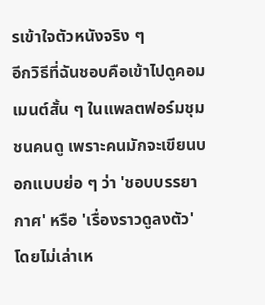รเข้าใจตัวหนังจริง ๆ
อีกวิธีที่ฉันชอบคือเข้าไปดูคอมเมนต์สั้น ๆ ในแพลตฟอร์มชุมชนคนดู เพราะคนมักจะเขียนบอกแบบย่อ ๆ ว่า 'ชอบบรรยากาศ' หรือ 'เรื่องราวดูลงตัว' โดยไม่เล่าเห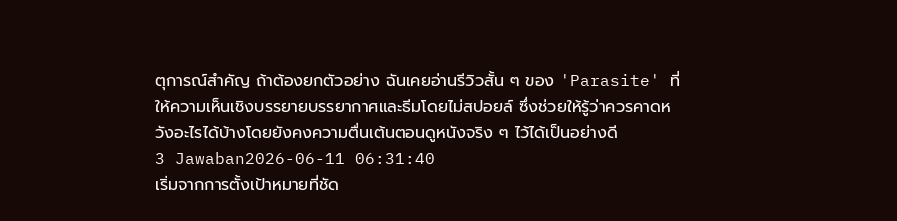ตุการณ์สำคัญ ถ้าต้องยกตัวอย่าง ฉันเคยอ่านรีวิวสั้น ๆ ของ 'Parasite' ที่ให้ความเห็นเชิงบรรยายบรรยากาศและธีมโดยไม่สปอยล์ ซึ่งช่วยให้รู้ว่าควรคาดหวังอะไรได้บ้างโดยยังคงความตื่นเต้นตอนดูหนังจริง ๆ ไว้ได้เป็นอย่างดี
3 Jawaban2026-06-11 06:31:40
เริ่มจากการตั้งเป้าหมายที่ชัด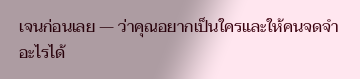เจนก่อนเลย — ว่าคุณอยากเป็นใครและให้คนจดจำอะไรได้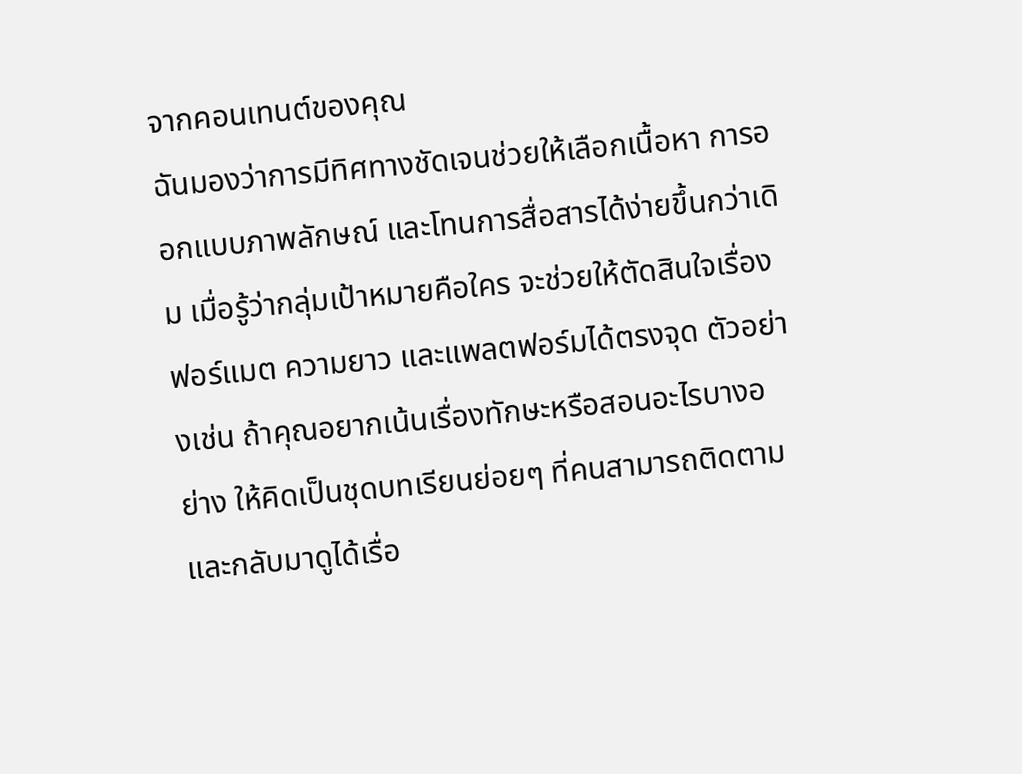จากคอนเทนต์ของคุณ
ฉันมองว่าการมีทิศทางชัดเจนช่วยให้เลือกเนื้อหา การออกแบบภาพลักษณ์ และโทนการสื่อสารได้ง่ายขึ้นกว่าเดิม เมื่อรู้ว่ากลุ่มเป้าหมายคือใคร จะช่วยให้ตัดสินใจเรื่องฟอร์แมต ความยาว และแพลตฟอร์มได้ตรงจุด ตัวอย่างเช่น ถ้าคุณอยากเน้นเรื่องทักษะหรือสอนอะไรบางอย่าง ให้คิดเป็นชุดบทเรียนย่อยๆ ที่คนสามารถติดตามและกลับมาดูได้เรื่อ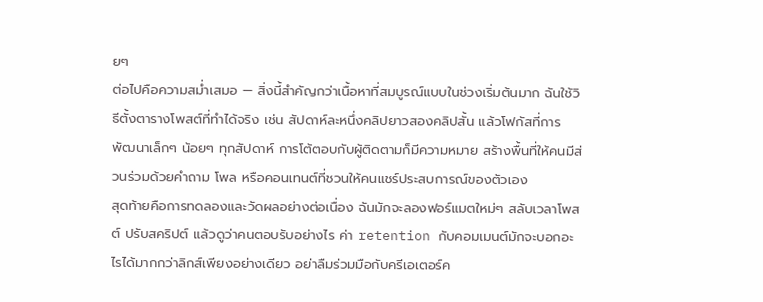ยๆ
ต่อไปคือความสม่ำเสมอ — สิ่งนี้สำคัญกว่าเนื้อหาที่สมบูรณ์แบบในช่วงเริ่มต้นมาก ฉันใช้วิธีตั้งตารางโพสต์ที่ทำได้จริง เช่น สัปดาห์ละหนึ่งคลิปยาวสองคลิปสั้น แล้วโฟกัสที่การพัฒนาเล็กๆ น้อยๆ ทุกสัปดาห์ การโต้ตอบกับผู้ติดตามก็มีความหมาย สร้างพื้นที่ให้คนมีส่วนร่วมด้วยคำถาม โพล หรือคอนเทนต์ที่ชวนให้คนแชร์ประสบการณ์ของตัวเอง
สุดท้ายคือการทดลองและวัดผลอย่างต่อเนื่อง ฉันมักจะลองฟอร์แมตใหม่ๆ สลับเวลาโพสต์ ปรับสคริปต์ แล้วดูว่าคนตอบรับอย่างไร ค่า retention กับคอมเมนต์มักจะบอกอะไรได้มากกว่าลิกส์เพียงอย่างเดียว อย่าลืมร่วมมือกับครีเอเตอร์ค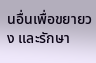นอื่นเพื่อขยายวง และรักษา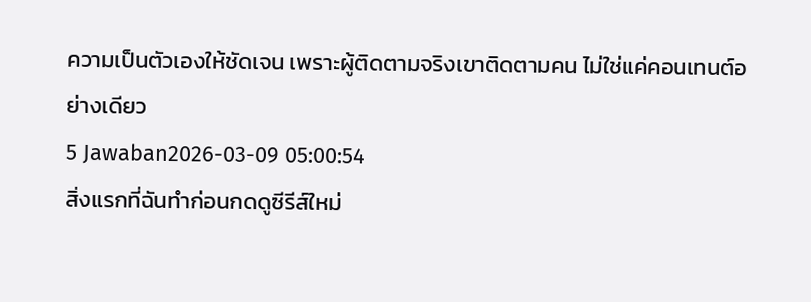ความเป็นตัวเองให้ชัดเจน เพราะผู้ติดตามจริงเขาติดตามคน ไม่ใช่แค่คอนเทนต์อย่างเดียว
5 Jawaban2026-03-09 05:00:54
สิ่งแรกที่ฉันทำก่อนกดดูซีรีส์ใหม่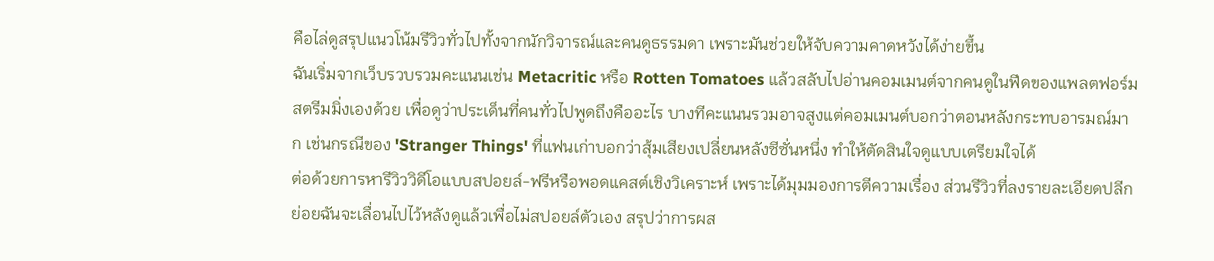คือไล่ดูสรุปแนวโน้มรีวิวทั่วไปทั้งจากนักวิจารณ์และคนดูธรรมดา เพราะมันช่วยให้จับความคาดหวังได้ง่ายขึ้น
ฉันเริ่มจากเว็บรวบรวมคะแนนเช่น Metacritic หรือ Rotten Tomatoes แล้วสลับไปอ่านคอมเมนต์จากคนดูในฟีดของแพลตฟอร์มสตรีมมิ่งเองด้วย เพื่อดูว่าประเด็นที่คนทั่วไปพูดถึงคืออะไร บางทีคะแนนรวมอาจสูงแต่คอมเมนต์บอกว่าตอนหลังกระทบอารมณ์มาก เช่นกรณีของ 'Stranger Things' ที่แฟนเก่าบอกว่าสุ้มเสียงเปลี่ยนหลังซีซั่นหนึ่ง ทำให้ตัดสินใจดูแบบเตรียมใจได้
ต่อด้วยการหารีวิววิดีโอแบบสปอยล์-ฟรีหรือพอดแคสต์เชิงวิเคราะห์ เพราะได้มุมมองการตีความเรื่อง ส่วนรีวิวที่ลงรายละเอียดปลีกย่อยฉันจะเลื่อนไปไว้หลังดูแล้วเพื่อไม่สปอยล์ตัวเอง สรุปว่าการผส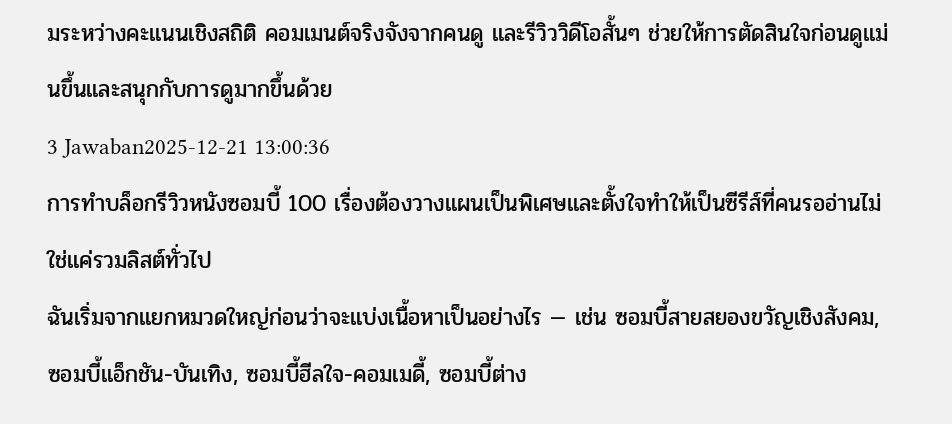มระหว่างคะแนนเชิงสถิติ คอมเมนต์จริงจังจากคนดู และรีวิววิดีโอสั้นๆ ช่วยให้การตัดสินใจก่อนดูแม่นขึ้นและสนุกกับการดูมากขึ้นด้วย
3 Jawaban2025-12-21 13:00:36
การทำบล็อกรีวิวหนังซอมบี้ 100 เรื่องต้องวางแผนเป็นพิเศษและตั้งใจทำให้เป็นซีรีส์ที่คนรออ่านไม่ใช่แค่รวมลิสต์ทั่วไป
ฉันเริ่มจากแยกหมวดใหญ่ก่อนว่าจะแบ่งเนื้อหาเป็นอย่างไร — เช่น ซอมบี้สายสยองขวัญเชิงสังคม, ซอมบี้แอ็กชัน-บันเทิง, ซอมบี้ฮีลใจ-คอมเมดี้, ซอมบี้ต่าง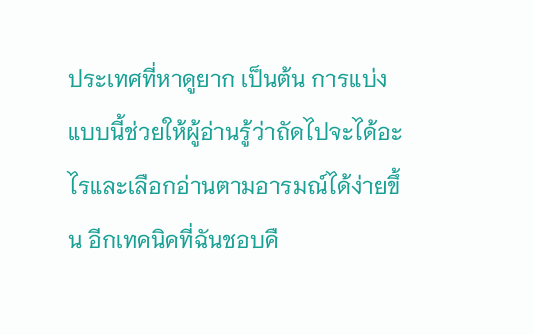ประเทศที่หาดูยาก เป็นต้น การแบ่งแบบนี้ช่วยให้ผู้อ่านรู้ว่าถัดไปจะได้อะไรและเลือกอ่านตามอารมณ์ได้ง่ายขึ้น อีกเทคนิคที่ฉันชอบคื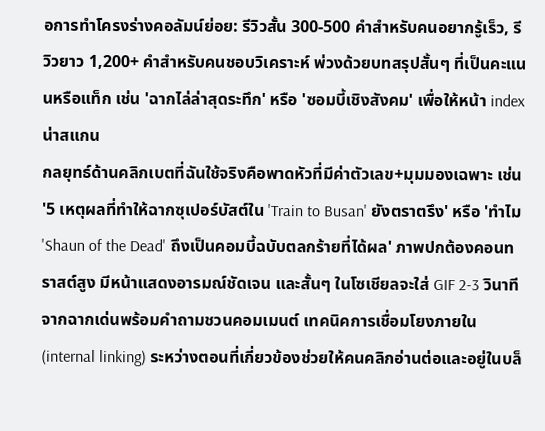อการทำโครงร่างคอลัมน์ย่อย: รีวิวสั้น 300-500 คำสำหรับคนอยากรู้เร็ว, รีวิวยาว 1,200+ คำสำหรับคนชอบวิเคราะห์ พ่วงด้วยบทสรุปสั้นๆ ที่เป็นคะแนนหรือแท็ก เช่น 'ฉากไล่ล่าสุดระทึก' หรือ 'ซอมบี้เชิงสังคม' เพื่อให้หน้า index น่าสแกน
กลยุทธ์ด้านคลิกเบตที่ฉันใช้จริงคือพาดหัวที่มีค่าตัวเลข+มุมมองเฉพาะ เช่น '5 เหตุผลที่ทำให้ฉากซุเปอร์บัสต์ใน 'Train to Busan' ยังตราตรึง' หรือ 'ทำไม 'Shaun of the Dead' ถึงเป็นคอมบี้ฉบับตลกร้ายที่ได้ผล' ภาพปกต้องคอนทราสต์สูง มีหน้าแสดงอารมณ์ชัดเจน และสั้นๆ ในโซเชียลจะใส่ GIF 2-3 วินาทีจากฉากเด่นพร้อมคำถามชวนคอมเมนต์ เทคนิคการเชื่อมโยงภายใน (internal linking) ระหว่างตอนที่เกี่ยวข้องช่วยให้คนคลิกอ่านต่อและอยู่ในบล็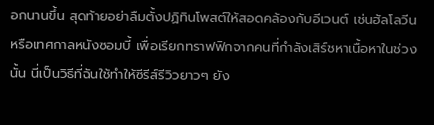อกนานขึ้น สุดท้ายอย่าลืมตั้งปฏิทินโพสต์ให้สอดคล้องกับอีเวนต์ เช่นฮัลโลวีนหรือเทศกาลหนังซอมบี้ เพื่อเรียกทราฟฟิกจากคนที่กำลังเสิร์ชหาเนื้อหาในช่วงนั้น นี่เป็นวิธีที่ฉันใช้ทำให้ซีรีส์รีวิวยาวๆ ยัง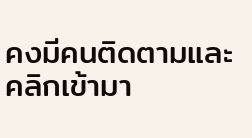คงมีคนติดตามและคลิกเข้ามา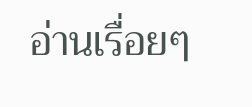อ่านเรื่อยๆ